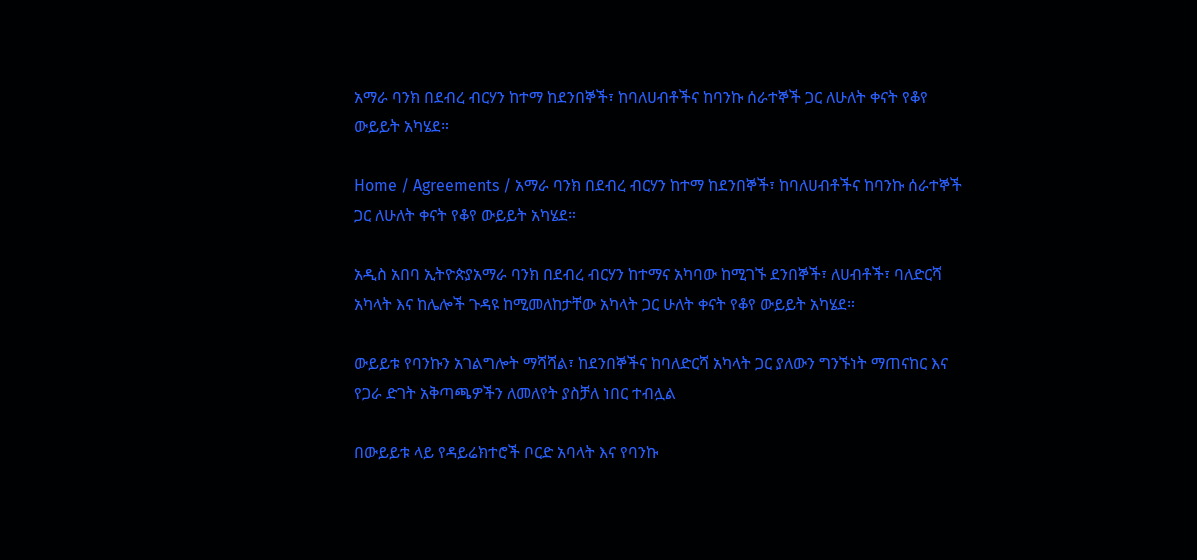አማራ ባንክ በደብረ ብርሃን ከተማ ከደንበኞች፣ ከባለሀብቶችና ከባንኩ ሰራተኞች ጋር ለሁለት ቀናት የቆየ ውይይት አካሄደ።

Home / Agreements / አማራ ባንክ በደብረ ብርሃን ከተማ ከደንበኞች፣ ከባለሀብቶችና ከባንኩ ሰራተኞች ጋር ለሁለት ቀናት የቆየ ውይይት አካሄደ።

አዲስ አበባ ኢትዮጵያአማራ ባንክ በደብረ ብርሃን ከተማና አካባው ከሚገኙ ደንበኞች፣ ለሀብቶች፣ ባለድርሻ አካላት እና ከሌሎች ጉዳዩ ከሚመለከታቸው አካላት ጋር ሁለት ቀናት የቆየ ውይይት አካሄደ።

ውይይቱ የባንኩን አገልግሎት ማሻሻል፣ ከደንበኞችና ከባለድርሻ አካላት ጋር ያለውን ግንኙነት ማጠናከር እና የጋራ ድገት አቅጣጫዎችን ለመለየት ያስቻለ ነበር ተብሏል

በውይይቱ ላይ የዳይሬክተሮች ቦርድ አባላት እና የባንኩ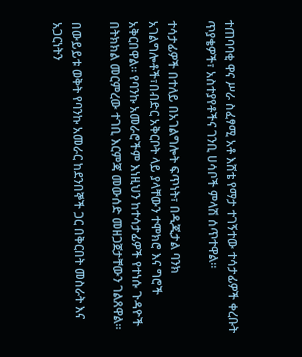ተጠባባቂ ዋና ሥራ ስፈፃሚ አቶ እሸቴ የማታ ተገኝተው ተሳታፊዎች ቀረቡት ጥያቄዎች፣ አስተያየቶችና ገንቢ ሀሳቦች ምላሽ ሰጥተዋል።

ተሳታፊዎች በተለይ በአገልግሎት ፍጥነት፣ በዲጂታል ባንክ አገልግሎቶች፣በብድር አቅርቦት ላይ ያላቸውን ተሞክሮ እና ግሮች አቅርበዋል። የባንኩ አመራሮችም እነዚህን ከተሳታፊዎች የተነሱ ጉዳዮች በትክክል መርምረው ተገቢ እርምጃ መውሰድ መዘጋጀታቸውን ገልጸዋል።

በውይይቱ ወቅት የባንኩ አመራር ከደንበኞች ጋር በቅርበት መስራት እና አጋርነትን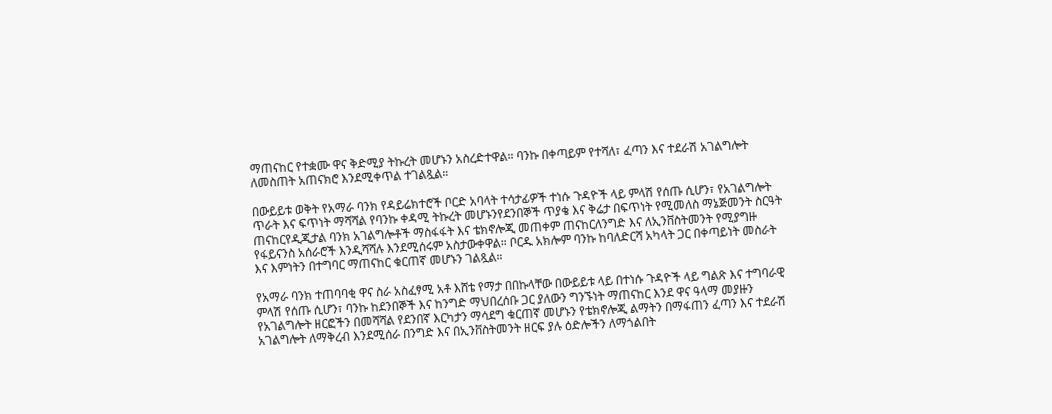ማጠናከር የተቋሙ ዋና ቅድሚያ ትኩረት መሆኑን አስረድተዋል። ባንኩ በቀጣይም የተሻለ፣ ፈጣን እና ተደራሽ አገልግሎት ለመስጠት አጠናክሮ እንደሚቀጥል ተገልጿል።

በውይይቱ ወቅት የአማራ ባንክ የዳይሬክተሮች ቦርድ አባላት ተሳታፊዎች ተነሱ ጉዳዮች ላይ ምላሽ የሰጡ ሲሆን፣ የአገልግሎት ጥራት እና ፍጥነት ማሻሻል የባንኩ ቀዳሚ ትኩረት መሆኑንየደንበኞች ጥያቄ እና ቅሬታ በፍጥነት የሚመለስ ማኔጅመንት ስርዓት ጠናከርየዲጂታል ባንክ አገልግሎቶች ማስፋፋት እና ቴክኖሎጂ መጠቀም ጠናከርለንግድ እና ለኢንቨስትመንት የሚያግዙ የፋይናንስ አሰራሮች እንዲሻሻሉ እንደሚሰሩም አስታውቀዋል። ቦርዱ አክሎም ባንኩ ከባለድርሻ አካላት ጋር በቀጣይነት መስራት እና እምነትን በተግባር ማጠናከር ቁርጠኛ መሆኑን ገልጿል።

የአማራ ባንክ ተጠባባቂ ዋና ስራ አስፈፃሚ አቶ እሸቴ የማታ በበኩላቸው በውይይቱ ላይ በተነሱ ጉዳዮች ላይ ግልጽ እና ተግባራዊ ምላሽ የሰጡ ሲሆን፣ ባንኩ ከደንበኞች እና ከንግድ ማህበረሰቡ ጋር ያለውን ግንኙነት ማጠናከር እንደ ዋና ዓላማ መያዙን የአገልግሎት ዘርፎችን በመሻሻል የደንበኛ እርካታን ማሳደግ ቁርጠኛ መሆኑን የቴክኖሎጂ ልማትን በማፋጠን ፈጣን እና ተደራሽ አገልግሎት ለማቅረብ እንደሚሰራ በንግድ እና በኢንቨስትመንት ዘርፍ ያሉ ዕድሎችን ለማጎልበት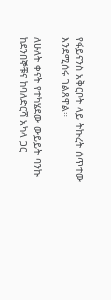የፋይናንስ አቅርቦት ላይ ትኩረት ሰጥተው እንደሚሰሩ ገልጸዋል።

ለሁለት ቀናት የተካሄደው ውይይት ባንኩ ከደንበኞቹና ከባለድርሻ አካላ ጋር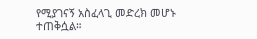የሚያገናኝ አስፈላጊ መድረክ መሆኑ ተጠቅሷል።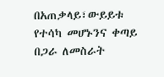በአጠቃላይ፣ውይይቱ የተሳካ መሆኑንና ቀጣይ በጋራ ለመስራት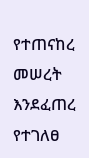የተጠናከረ መሠረት እንደፈጠረ የተገለፀ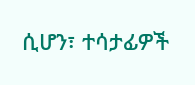ሲሆን፣ ተሳታፊዎች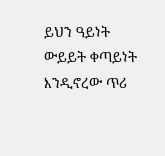ይህን ዓይነት ውይይት ቀጣይነት እንዲኖረው ጥሪ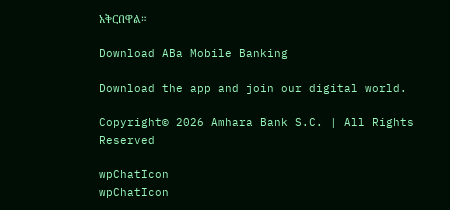አቅርበዋል።

Download ABa Mobile Banking

Download the app and join our digital world.

Copyright© 2026 Amhara Bank S.C. | All Rights Reserved

wpChatIcon
wpChatIcon